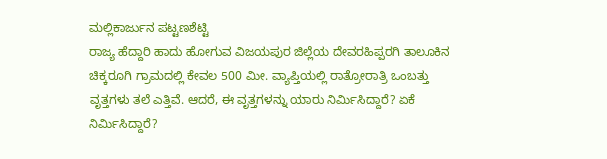ಮಲ್ಲಿಕಾರ್ಜುನ ಪಟ್ಟಣಶೆಟ್ಟಿ
ರಾಜ್ಯ ಹೆದ್ದಾರಿ ಹಾದು ಹೋಗುವ ವಿಜಯಪುರ ಜಿಲ್ಲೆಯ ದೇವರಹಿಪ್ಪರಗಿ ತಾಲೂಕಿನ ಚಿಕ್ಕರೂಗಿ ಗ್ರಾಮದಲ್ಲಿ ಕೇವಲ 500 ಮೀ. ವ್ಯಾಪ್ತಿಯಲ್ಲಿ ರಾತ್ರೋರಾತ್ರಿ ಒಂಬತ್ತು ವೃತ್ತಗಳು ತಲೆ ಎತ್ತಿವೆ. ಆದರೆ, ಈ ವೃತ್ತಗಳನ್ನು ಯಾರು ನಿರ್ಮಿಸಿದ್ದಾರೆ? ಏಕೆ ನಿರ್ಮಿಸಿದ್ದಾರೆ?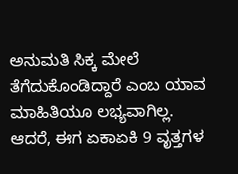ಅನುಮತಿ ಸಿಕ್ಕ ಮೇಲೆ ತೆಗೆದುಕೊಂಡಿದ್ದಾರೆ ಎಂಬ ಯಾವ ಮಾಹಿತಿಯೂ ಲಭ್ಯವಾಗಿಲ್ಲ. ಆದರೆ, ಈಗ ಏಕಾಏಕಿ 9 ವೃತ್ತಗಳ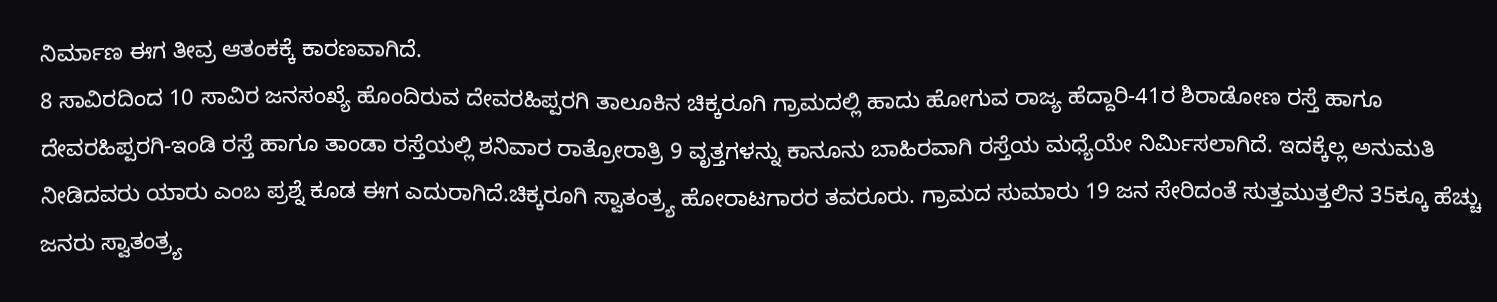ನಿರ್ಮಾಣ ಈಗ ತೀವ್ರ ಆತಂಕಕ್ಕೆ ಕಾರಣವಾಗಿದೆ.
8 ಸಾವಿರದಿಂದ 10 ಸಾವಿರ ಜನಸಂಖ್ಯೆ ಹೊಂದಿರುವ ದೇವರಹಿಪ್ಪರಗಿ ತಾಲೂಕಿನ ಚಿಕ್ಕರೂಗಿ ಗ್ರಾಮದಲ್ಲಿ ಹಾದು ಹೋಗುವ ರಾಜ್ಯ ಹೆದ್ದಾರಿ-41ರ ಶಿರಾಡೋಣ ರಸ್ತೆ ಹಾಗೂ ದೇವರಹಿಪ್ಪರಗಿ-ಇಂಡಿ ರಸ್ತೆ ಹಾಗೂ ತಾಂಡಾ ರಸ್ತೆಯಲ್ಲಿ ಶನಿವಾರ ರಾತ್ರೋರಾತ್ರಿ 9 ವೃತ್ತಗಳನ್ನು ಕಾನೂನು ಬಾಹಿರವಾಗಿ ರಸ್ತೆಯ ಮಧ್ಯೆಯೇ ನಿರ್ಮಿಸಲಾಗಿದೆ. ಇದಕ್ಕೆಲ್ಲ ಅನುಮತಿ ನೀಡಿದವರು ಯಾರು ಎಂಬ ಪ್ರಶ್ನೆ ಕೂಡ ಈಗ ಎದುರಾಗಿದೆ.ಚಿಕ್ಕರೂಗಿ ಸ್ವಾತಂತ್ರ್ಯ ಹೋರಾಟಗಾರರ ತವರೂರು. ಗ್ರಾಮದ ಸುಮಾರು 19 ಜನ ಸೇರಿದಂತೆ ಸುತ್ತಮುತ್ತಲಿನ 35ಕ್ಕೂ ಹೆಚ್ಚು ಜನರು ಸ್ವಾತಂತ್ರ್ಯ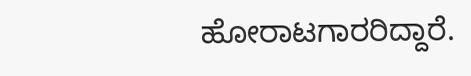ಹೋರಾಟಗಾರರಿದ್ದಾರೆ.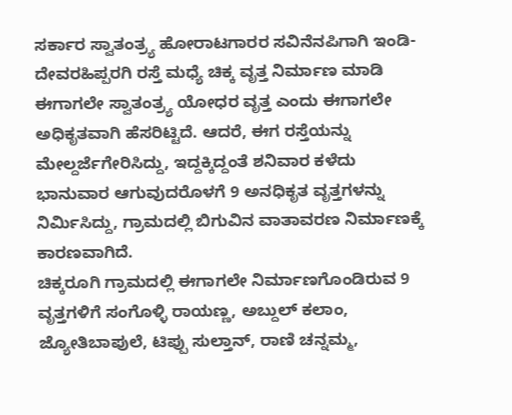ಸರ್ಕಾರ ಸ್ವಾತಂತ್ರ್ಯ ಹೋರಾಟಗಾರರ ಸವಿನೆನಪಿಗಾಗಿ ಇಂಡಿ-ದೇವರಹಿಪ್ಪರಗಿ ರಸ್ತೆ ಮಧ್ಯೆ ಚಿಕ್ಕ ವೃತ್ತ ನಿರ್ಮಾಣ ಮಾಡಿ ಈಗಾಗಲೇ ಸ್ವಾತಂತ್ರ್ಯ ಯೋಧರ ವೃತ್ತ ಎಂದು ಈಗಾಗಲೇ ಅಧಿಕೃತವಾಗಿ ಹೆಸರಿಟ್ಟಿದೆ. ಆದರೆ, ಈಗ ರಸ್ತೆಯನ್ನು ಮೇಲ್ದರ್ಜೆಗೇರಿಸಿದ್ದು, ಇದ್ದಕ್ಕಿದ್ದಂತೆ ಶನಿವಾರ ಕಳೆದು ಭಾನುವಾರ ಆಗುವುದರೊಳಗೆ 9 ಅನಧಿಕೃತ ವೃತ್ತಗಳನ್ನು ನಿರ್ಮಿಸಿದ್ದು, ಗ್ರಾಮದಲ್ಲಿ ಬಿಗುವಿನ ವಾತಾವರಣ ನಿರ್ಮಾಣಕ್ಕೆ ಕಾರಣವಾಗಿದೆ.
ಚಿಕ್ಕರೂಗಿ ಗ್ರಾಮದಲ್ಲಿ ಈಗಾಗಲೇ ನಿರ್ಮಾಣಗೊಂಡಿರುವ 9 ವೃತ್ತಗಳಿಗೆ ಸಂಗೊಳ್ಳಿ ರಾಯಣ್ಣ, ಅಬ್ದುಲ್ ಕಲಾಂ, ಜ್ಯೋತಿಬಾಪುಲೆ, ಟಿಪ್ಪು ಸುಲ್ತಾನ್, ರಾಣಿ ಚನ್ನಮ್ಮ,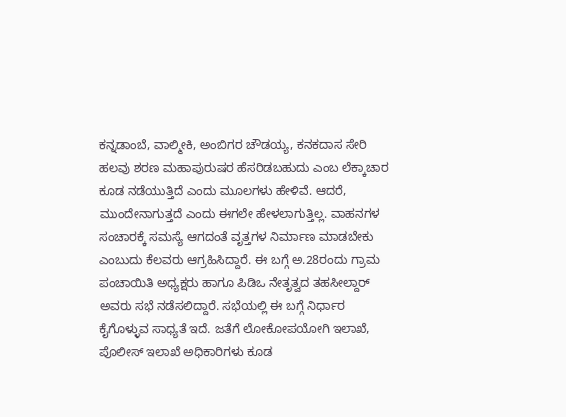ಕನ್ನಡಾಂಬೆ, ವಾಲ್ಮೀಕಿ, ಅಂಬಿಗರ ಚೌಡಯ್ಯ, ಕನಕದಾಸ ಸೇರಿ ಹಲವು ಶರಣ ಮಹಾಪುರುಷರ ಹೆಸರಿಡಬಹುದು ಎಂಬ ಲೆಕ್ಕಾಚಾರ ಕೂಡ ನಡೆಯುತ್ತಿದೆ ಎಂದು ಮೂಲಗಳು ಹೇಳಿವೆ. ಆದರೆ, ಮುಂದೇನಾಗುತ್ತದೆ ಎಂದು ಈಗಲೇ ಹೇಳಲಾಗುತ್ತಿಲ್ಲ. ವಾಹನಗಳ ಸಂಚಾರಕ್ಕೆ ಸಮಸ್ಯೆ ಆಗದಂತೆ ವೃತ್ತಗಳ ನಿರ್ಮಾಣ ಮಾಡಬೇಕು ಎಂಬುದು ಕೆಲವರು ಆಗ್ರಹಿಸಿದ್ದಾರೆ. ಈ ಬಗ್ಗೆ ಅ.28ರಂದು ಗ್ರಾಮ ಪಂಚಾಯಿತಿ ಅಧ್ಯಕ್ಷರು ಹಾಗೂ ಪಿಡಿಒ ನೇತೃತ್ವದ ತಹಸೀಲ್ದಾರ್ ಅವರು ಸಭೆ ನಡೆಸಲಿದ್ದಾರೆ. ಸಭೆಯಲ್ಲಿ ಈ ಬಗ್ಗೆ ನಿರ್ಧಾರ ಕೈಗೊಳ್ಳುವ ಸಾಧ್ಯತೆ ಇದೆ. ಜತೆಗೆ ಲೋಕೋಪಯೋಗಿ ಇಲಾಖೆ, ಪೊಲೀಸ್ ಇಲಾಖೆ ಅಧಿಕಾರಿಗಳು ಕೂಡ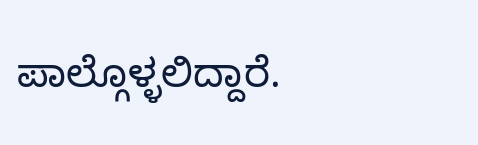ಪಾಲ್ಗೊಳ್ಳಲಿದ್ದಾರೆ.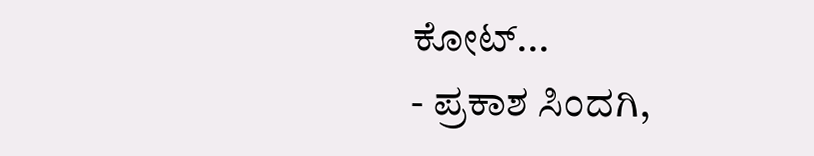ಕೋಟ್...
- ಪ್ರಕಾಶ ಸಿಂದಗಿ,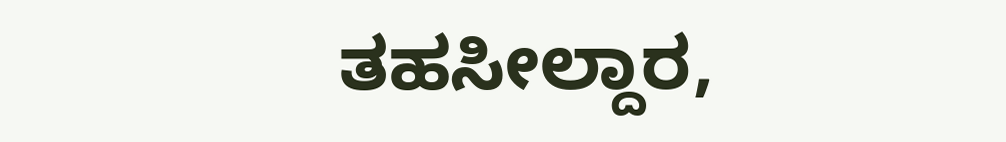ತಹಸೀಲ್ದಾರ,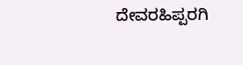ದೇವರಹಿಪ್ಪರಗಿ